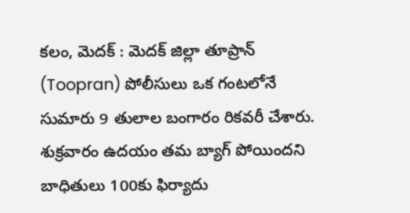కలం, మెదక్ : మెదక్ జిల్లా తూప్రాన్ (Toopran) పోలీసులు ఒక గంటలోనే సుమారు 9 తులాల బంగారం రికవరీ చేశారు. శుక్రవారం ఉదయం తమ బ్యాగ్ పోయిందని బాధితులు 100కు ఫిర్యాదు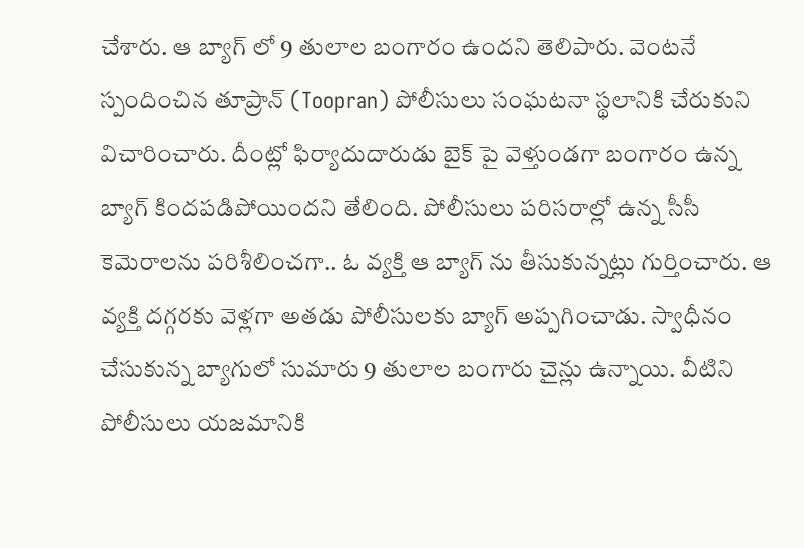చేశారు. ఆ బ్యాగ్ లో 9 తులాల బంగారం ఉందని తెలిపారు. వెంటనే స్పందించిన తూప్రాన్ (Toopran) పోలీసులు సంఘటనా స్థలానికి చేరుకుని విచారించారు. దీంట్లో ఫిర్యాదుదారుడు బైక్ పై వెళ్తుండగా బంగారం ఉన్న బ్యాగ్ కిందపడిపోయిందని తేలింది. పోలీసులు పరిసరాల్లో ఉన్న సీసీ కెమెరాలను పరిశీలించగా.. ఓ వ్యక్తి ఆ బ్యాగ్ ను తీసుకున్నట్లు గుర్తించారు. ఆ వ్యక్తి దగ్గరకు వెళ్లగా అతడు పోలీసులకు బ్యాగ్ అప్పగించాడు. స్వాధీనం చేసుకున్న బ్యాగులో సుమారు 9 తులాల బంగారు చైన్లు ఉన్నాయి. వీటిని పోలీసులు యజమానికి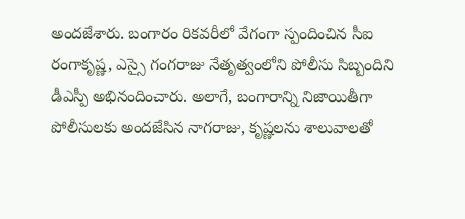అందజేశారు. బంగారం రికవరీలో వేగంగా స్పందించిన సీఐ రంగాకృష్ణ, ఎస్సై గంగరాజు నేతృత్వంలోని పోలీసు సిబ్బందిని డీఎస్పీ అభినందించారు. అలాగే, బంగారాన్ని నిజాయితీగా పోలీసులకు అందజేసిన నాగరాజు, కృష్ణలను శాలువాలతో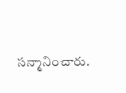సన్మానించారు.